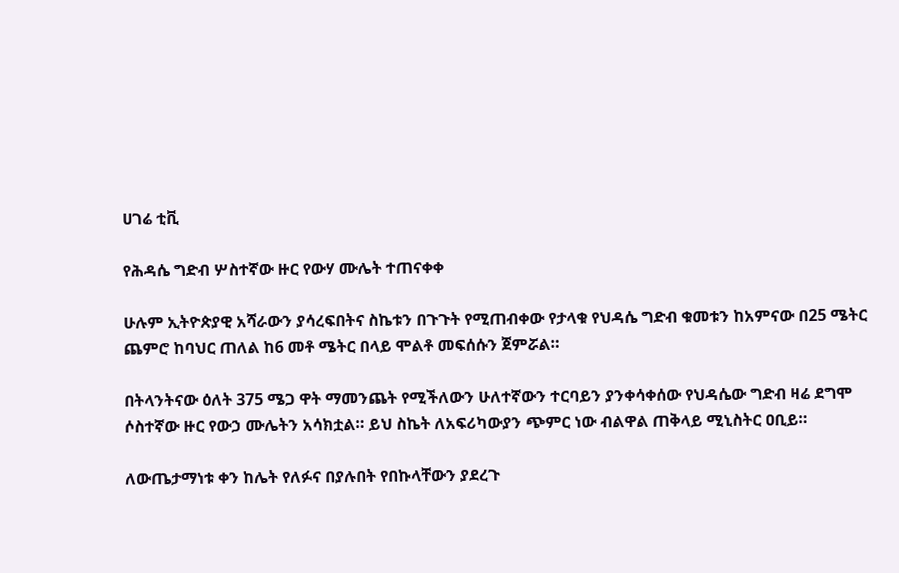ሀገሬ ቲቪ

የሕዳሴ ግድብ ሦስተኛው ዙር የውሃ ሙሌት ተጠናቀቀ

ሁሉም ኢትዮጵያዊ አሻራውን ያሳረፍበትና ስኬቱን በጉጉት የሚጠብቀው የታላቁ የህዳሴ ግድብ ቁመቱን ከአምናው በ25 ሜትር ጨምሮ ከባህር ጠለል ከ6 መቶ ሜትር በላይ ሞልቶ መፍሰሱን ጀምሯል።

በትላንትናው ዕለት 375 ሜጋ ዋት ማመንጨት የሚችለውን ሁለተኛውን ተርባይን ያንቀሳቀሰው የህዳሴው ግድብ ዛሬ ደግሞ ሶስተኛው ዙር የውኃ ሙሌትን አሳክቷል። ይህ ስኬት ለአፍሪካውያን ጭምር ነው ብልዋል ጠቅላይ ሚኒስትር ዐቢይ።

ለውጤታማነቱ ቀን ከሌት የለፉና በያሉበት የበኩላቸውን ያደረጉ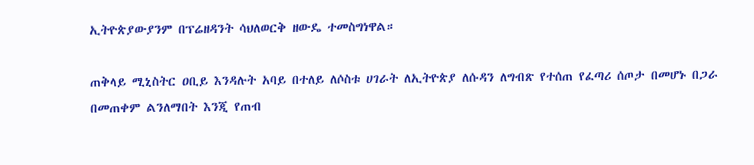ኢትዮጵያውያንም በፕሬዘዳንት ሳህለወርቅ ዘውዴ ተመስግነዋል።

ጠቅላይ ሚኒስትር ዐቢይ እንዳሉት አባይ በተለይ ለሶስቱ ሀገራት ለኢትዮጵያ ለሱዳን ለግብጽ የተሰጠ የፈጣሪ ሰጦታ በመሆኑ በጋራ በመጠቀም ልንለማበት እንጂ የጠብ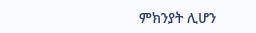ምክንያት ሊሆን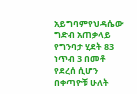አይግባምየህዳሴው ግድብ አጠቃላይ የግንባታ ሂደት 83 ነጥብ 3 በመቶ የደረሰ ሲሆን በቀጣዮቹ ሁለት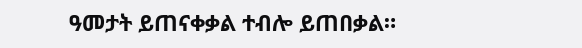ዓመታት ይጠናቀቃል ተብሎ ይጠበቃል።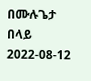በሙሉጌታ በላይ
2022-08-12